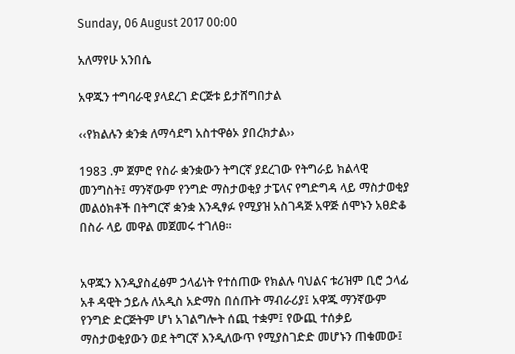Sunday, 06 August 2017 00:00

አለማየሁ አንበሴ

አዋጁን ተግባራዊ ያላደረገ ድርጅቱ ይታሸግበታል

‹‹የክልሉን ቋንቋ ለማሳደግ አስተዋፅኦ ያበረክታል››

1983 .ም ጀምሮ የስራ ቋንቋውን ትግርኛ ያደረገው የትግራይ ክልላዊ መንግስት፤ ማንኛውም የንግድ ማስታወቂያ ታፔላና የግድግዳ ላይ ማስታወቂያ መልዕክቶች በትግርኛ ቋንቋ እንዲፃፉ የሚያዝ አስገዳጅ አዋጅ ሰሞኑን አፀድቆ በስራ ላይ መዋል መጀመሩ ተገለፀ፡፡


አዋጁን እንዲያስፈፅም ኃላፊነት የተሰጠው የክልሉ ባህልና ቱሪዝም ቢሮ ኃላፊ አቶ ዳዊት ኃይሉ ለአዲስ አድማስ በሰጡት ማብራሪያ፤ አዋጁ ማንኛውም የንግድ ድርጅትም ሆነ አገልግሎት ሰጪ ተቋም፤ የውጪ ተሰቃይ ማስታወቂያውን ወደ ትግርኛ እንዲለውጥ የሚያስገድድ መሆኑን ጠቁመው፤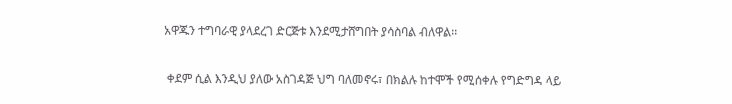አዋጁን ተግባራዊ ያላደረገ ድርጅቱ እንደሚታሸግበት ያሳስባል ብለዋል፡፡

 ቀደም ሲል እንዲህ ያለው አስገዳጅ ህግ ባለመኖሩ፣ በክልሉ ከተሞች የሚሰቀሉ የግድግዳ ላይ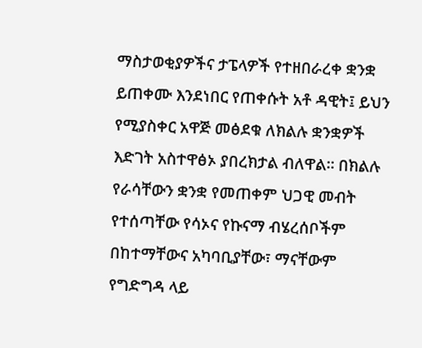ማስታወቂያዎችና ታፔላዎች የተዘበራረቀ ቋንቋ ይጠቀሙ እንደነበር የጠቀሱት አቶ ዳዊት፤ ይህን የሚያስቀር አዋጅ መፅደቁ ለክልሉ ቋንቋዎች እድገት አስተዋፅኦ ያበረክታል ብለዋል። በክልሉ የራሳቸውን ቋንቋ የመጠቀም ህጋዊ መብት የተሰጣቸው የሳኦና የኩናማ ብሄረሰቦችም በከተማቸውና አካባቢያቸው፣ ማናቸውም የግድግዳ ላይ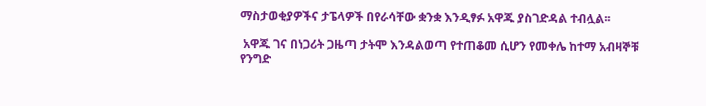ማስታወቂያዎችና ታፔላዎች በየራሳቸው ቋንቋ እንዲፃፉ አዋጁ ያስገድዳል ተብሏል፡፡

 አዋጁ ገና በነጋሪት ጋዜጣ ታትሞ እንዳልወጣ የተጠቆመ ሲሆን የመቀሌ ከተማ አብዛኞቹ የንግድ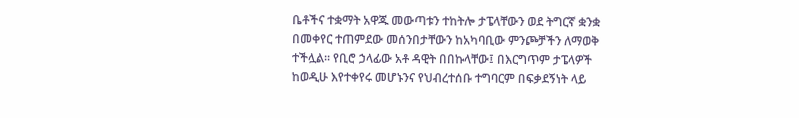ቤቶችና ተቋማት አዋጁ መውጣቱን ተከትሎ ታፔላቸውን ወደ ትግርኛ ቋንቋ በመቀየር ተጠምደው መሰንበታቸውን ከአካባቢው ምንጮቻችን ለማወቅ ተችሏል፡፡ የቢሮ ኃላፊው አቶ ዳዊት በበኩላቸው፤ በእርግጥም ታፔላዎች ከወዲሁ እየተቀየሩ መሆኑንና የህብረተሰቡ ተግባርም በፍቃደኝነት ላይ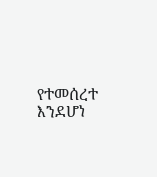የተመሰረተ እንደሆነ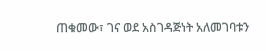ጠቁመው፣ ገና ወደ አስገዳጅነት አለመገባቱን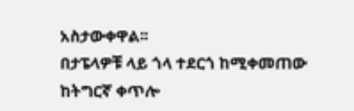አስታውቀዋል፡፡
በታፔላዎቹ ላይ ጎላ ተደርጎ ከሚቀመጠው ከትግርኛ ቀጥሎ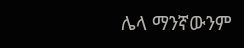ሌላ ማንኛውንም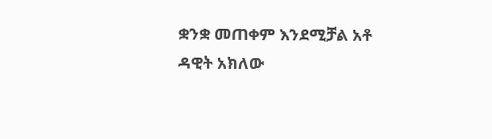ቋንቋ መጠቀም እንደሚቻል አቶ ዳዊት አክለው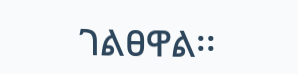ገልፀዋል፡፡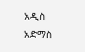አዲስ አድማስ